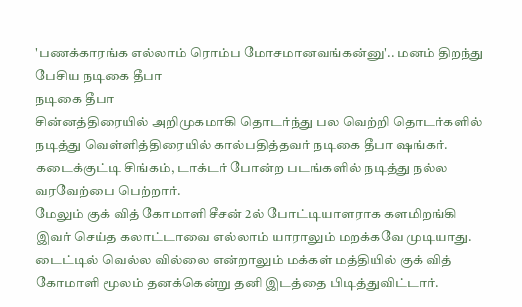'பணக்காரங்க எல்லாம் ரொம்ப மோசமானவங்கன்னு'.. மனம் திறந்து பேசிய நடிகை தீபா
நடிகை தீபா
சின்னத்திரையில் அறிமுகமாகி தொடர்ந்து பல வெற்றி தொடர்களில் நடித்து வெள்ளித்திரையில் கால்பதித்தவர் நடிகை தீபா ஷங்கர். கடைக்குட்டி சிங்கம், டாக்டர் போன்ற படங்களில் நடித்து நல்ல வரவேற்பை பெற்றார்.
மேலும் குக் வித் கோமாளி சீசன் 2ல் போட்டியாளராக களமிறங்கி இவர் செய்த கலாட்டாவை எல்லாம் யாராலும் மறக்கவே முடியாது. டைட்டில் வெல்ல வில்லை என்றாலும் மக்கள் மத்தியில் குக் வித் கோமாளி மூலம் தனக்கென்று தனி இடத்தை பிடித்துவிட்டார்.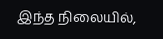இந்த நிலையில்,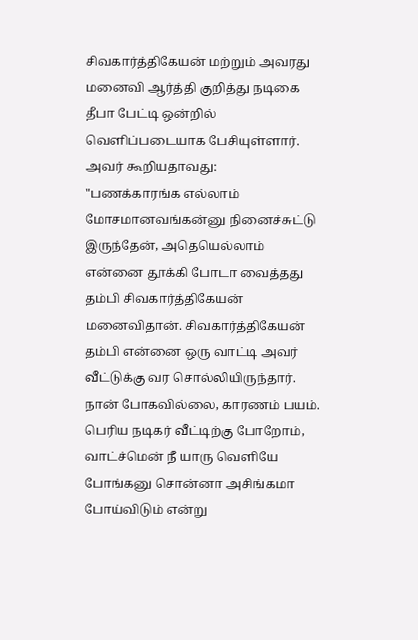சிவகார்த்திகேயன் மற்றும் அவரது மனைவி ஆர்த்தி குறித்து நடிகை தீபா பேட்டி ஒன்றில் வெளிப்படையாக பேசியுள்ளார்.
அவர் கூறியதாவது:
"பணக்காரங்க எல்லாம் மோசமானவங்கன்னு நினைச்சுட்டு இருந்தேன், அதெயெல்லாம் என்னை தூக்கி போடா வைத்தது தம்பி சிவகார்த்திகேயன் மனைவிதான். சிவகார்த்திகேயன் தம்பி என்னை ஒரு வாட்டி அவர் வீட்டுக்கு வர சொல்லியிருந்தார். நான் போகவில்லை, காரணம் பயம். பெரிய நடிகர் வீட்டிற்கு போறோம், வாட்ச்மென் நீ யாரு வெளியே போங்கனு சொன்னா அசிங்கமா போய்விடும் என்று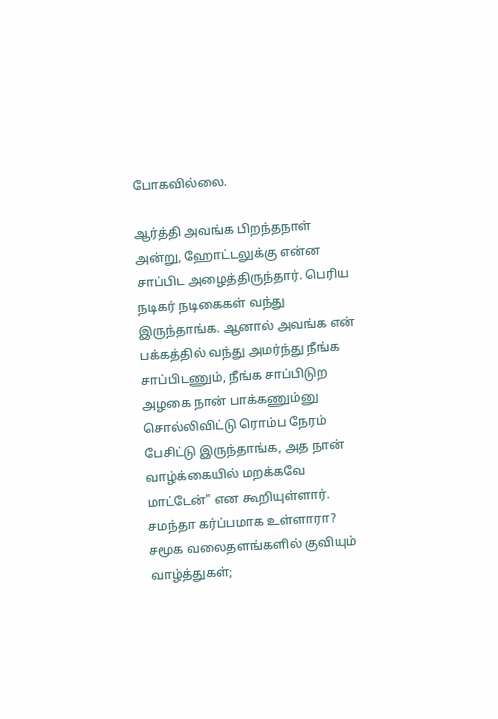போகவில்லை.

ஆர்த்தி அவங்க பிறந்தநாள் அன்று, ஹோட்டலுக்கு என்ன சாப்பிட அழைத்திருந்தார். பெரிய நடிகர் நடிகைகள் வந்து இருந்தாங்க. ஆனால் அவங்க என் பக்கத்தில் வந்து அமர்ந்து நீங்க சாப்பிடணும், நீங்க சாப்பிடுற அழகை நான் பாக்கணும்னு சொல்லிவிட்டு ரொம்ப நேரம் பேசிட்டு இருந்தாங்க, அத நான் வாழ்க்கையில் மறக்கவே மாட்டேன்" என கூறியுள்ளார்.
சமந்தா கர்ப்பமாக உள்ளாரா? சமூக வலைதளங்களில் குவியும் வாழ்த்துகள்;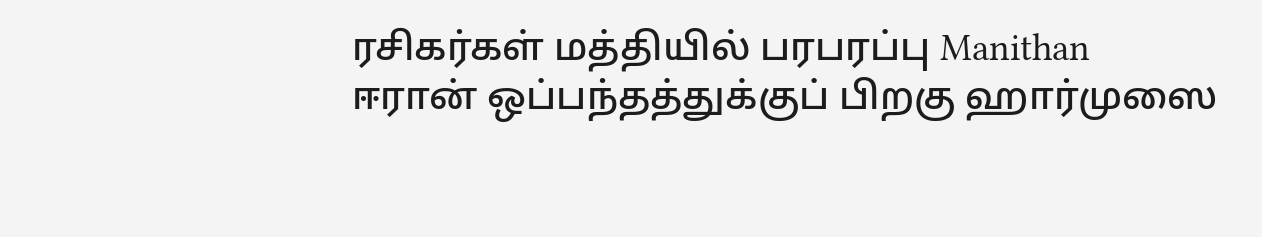ரசிகர்கள் மத்தியில் பரபரப்பு Manithan
ஈரான் ஒப்பந்தத்துக்குப் பிறகு ஹார்முஸை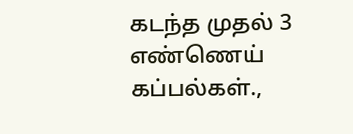கடந்த முதல் 3 எண்ணெய் கப்பல்கள்.,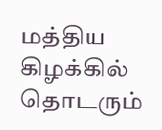மத்திய கிழக்கில் தொடரும்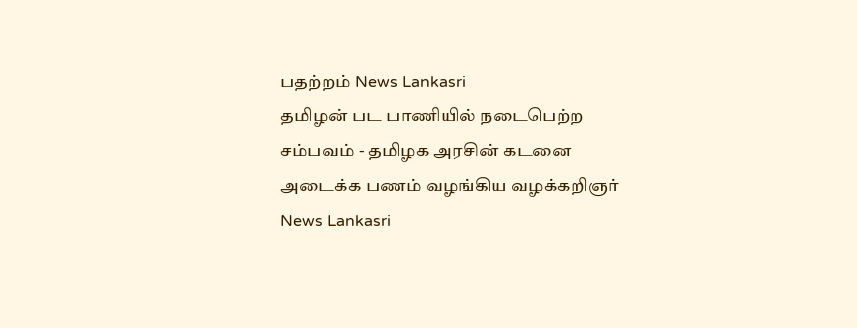பதற்றம் News Lankasri
தமிழன் பட பாணியில் நடைபெற்ற சம்பவம் - தமிழக அரசின் கடனை அடைக்க பணம் வழங்கிய வழக்கறிஞர் News Lankasri